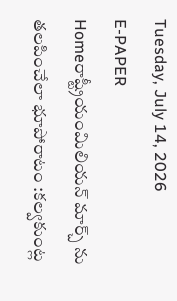Tuesday, July 14, 2026
E-PAPER
Homeరాష్ట్రీయంమిలియన్ మార్చ్ ను తలపించేలా భూపోరాటం :కల్వకుంట్ల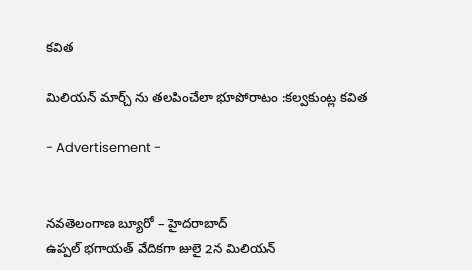కవిత

మిలియన్ మార్చ్ ను తలపించేలా భూపోరాటం :కల్వకుంట్ల కవిత

- Advertisement -


నవతెలంగాణ బ్యూరో – హైదరాబాద్
ఉప్పల్ భగాయత్ వేదికగా జులై 2న మిలియన్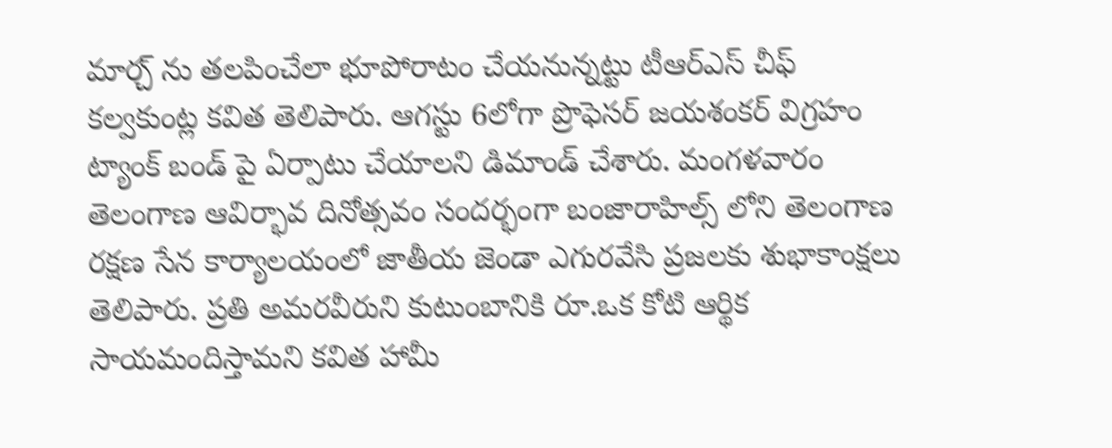మార్చ్ ను తలపించేలా భూపోరాటం చేయనున్నట్టు టీఆర్ఎస్ చీఫ్ కల్వకుంట్ల కవిత తెలిపారు. ఆగస్టు 6లోగా ప్రొఫెసర్ జయశంకర్ విగ్రహం ట్యాంక్ బండ్ పై ఏర్పాటు చేయాలని డిమాండ్ చేశారు. మంగళవారం తెలంగాణ ఆవిర్భావ దినోత్సవం సందర్భంగా బంజారాహిల్స్ లోని తెలంగాణ రక్షణ సేన కార్యాలయంలో జాతీయ జెండా ఎగురవేసి ప్రజలకు శుభాకాంక్షలు తెలిపారు. ప్రతి అమరవీరుని కుటుంబానికి రూ.ఒక కోటి ఆర్థిక సాయమందిస్తామని కవిత హామీ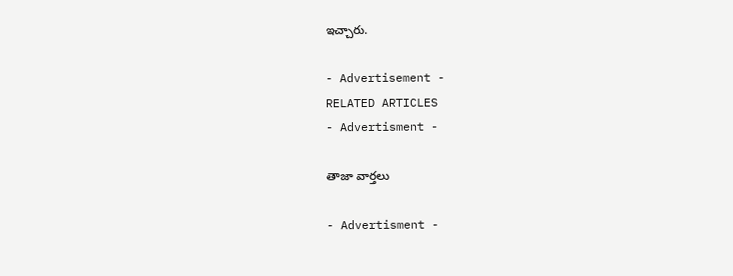ఇచ్చారు.

- Advertisement -
RELATED ARTICLES
- Advertisment -

తాజా వార్తలు

- Advertisment -